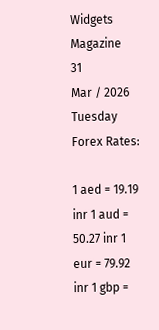Widgets Magazine
31
Mar / 2026
Tuesday
Forex Rates:

1 aed = 19.19 inr 1 aud = 50.27 inr 1 eur = 79.92 inr 1 gbp =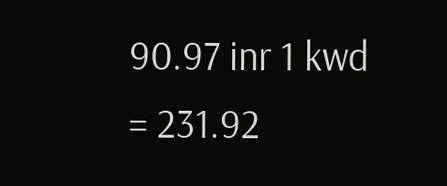90.97 inr 1 kwd = 231.92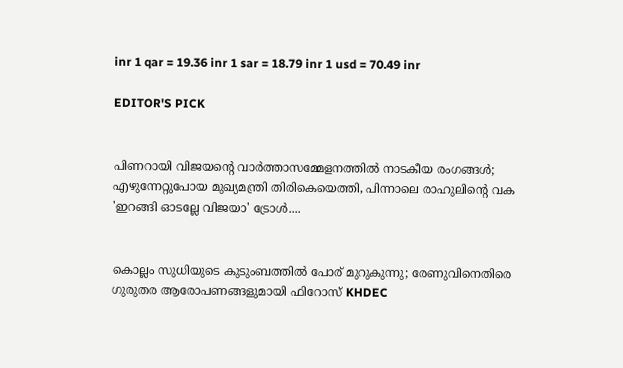inr 1 qar = 19.36 inr 1 sar = 18.79 inr 1 usd = 70.49 inr

EDITOR'S PICK


പിണറായി വിജയന്റെ വാർത്താസമ്മേളനത്തിൽ നാടകീയ രംഗങ്ങൾ; എഴുന്നേറ്റുപോയ മുഖ്യമന്ത്രി തിരികെയെത്തി, പിന്നാലെ രാഹുലിന്റെ വക 'ഇറങ്ങി ഓടല്ലേ വിജയാ' ട്രോൾ....


കൊല്ലം സുധിയുടെ കുടുംബത്തിൽ പോര് മുറുകുന്നു; രേണുവിനെതിരെ ഗുരുതര ആരോപണങ്ങളുമായി ഫിറോസ് KHDEC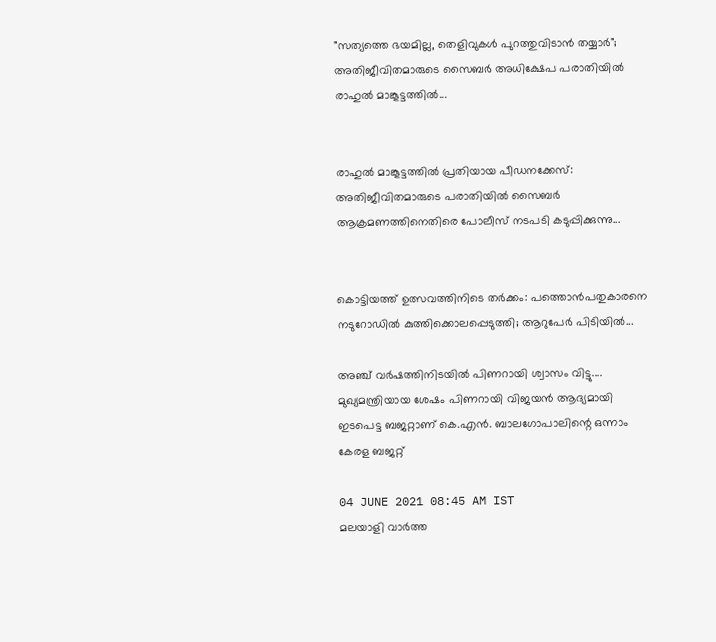"സത്യത്തെ ഭയമില്ല, തെളിവുകൾ പുറത്തുവിടാൻ തയ്യാർ"; അതിജീവിതമാരുടെ സൈബർ അധിക്ഷേപ പരാതിയിൽ രാഹുൽ മാങ്കൂട്ടത്തിൽ...


രാഹുൽ മാങ്കൂട്ടത്തിൽ പ്രതിയായ പീഡനക്കേസ്: അതിജീവിതമാരുടെ പരാതിയിൽ സൈബർ ആക്രമണത്തിനെതിരെ പോലീസ് നടപടി കടുപ്പിക്കുന്നു...


കൊട്ടിയത്ത് ഉത്സവത്തിനിടെ തർക്കം: പത്തൊൻപതുകാരനെ നടുറോഡിൽ കുത്തിക്കൊലപ്പെടുത്തി; ആറുപേർ പിടിയിൽ...

അഞ്ച് വര്‍ഷത്തിനിടയില്‍ പിണറായി ശ്വാസം വിട്ടു.... മുഖ്യമന്ത്രിയായ ശേഷം പിണറായി വിജയന്‍ ആദ്യമായി ഇടപെട്ട ബജറ്റാണ് കെ.എന്‍. ബാലഗോപാലിന്റെ ഒന്നാം കേരള ബജറ്റ്

04 JUNE 2021 08:45 AM IST
മലയാളി വാര്‍ത്ത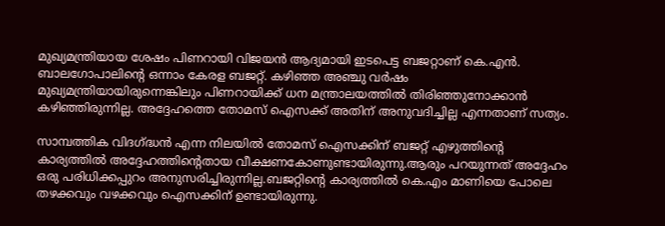മുഖ്യമന്ത്രിയായ ശേഷം പിണറായി വിജയന്‍ ആദ്യമായി ഇടപെട്ട ബജറ്റാണ് കെ.എന്‍. ബാലഗോപാലിന്റെ ഒന്നാം കേരള ബജറ്റ്. കഴിഞ്ഞ അഞ്ചു വര്‍ഷം മുഖ്യമന്ത്രിയായിരുന്നെങ്കിലും പിണറായിക്ക് ധന മന്ത്രാലയത്തില്‍ തിരിഞ്ഞുനോക്കാന്‍ കഴിഞ്ഞിരുന്നില്ല. അദ്ദേഹത്തെ തോമസ് ഐസക്ക് അതിന് അനുവദിച്ചില്ല എന്നതാണ് സത്യം.

സാമ്പത്തിക വിദഗ്ദ്ധന്‍ എന്ന നിലയില്‍ തോമസ് ഐസക്കിന് ബജറ്റ് എഴുത്തിന്റെ കാര്യത്തില്‍ അദ്ദേഹത്തിന്റെതായ വീക്ഷണകോണുണ്ടായിരുന്നു.ആരും പറയുന്നത് അദ്ദേഹം ഒരു പരിധിക്കപ്പുറം അനുസരിച്ചിരുന്നില്ല.ബജറ്റിന്റെ കാര്യത്തില്‍ കെ.എം മാണിയെ പോലെ തഴക്കവും വഴക്കവും ഐസക്കിന് ഉണ്ടായിരുന്നു.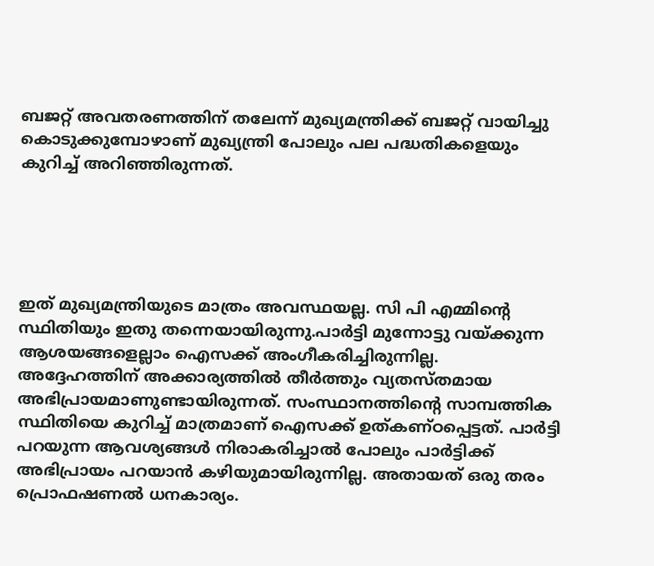ബജറ്റ് അവതരണത്തിന് തലേന്ന് മുഖ്യമന്ത്രിക്ക് ബജറ്റ് വായിച്ചു കൊടുക്കുമ്പോഴാണ് മുഖ്യന്ത്രി പോലും പല പദ്ധതികളെയും കുറിച്ച് അറിഞ്ഞിരുന്നത്.





ഇത് മുഖ്യമന്ത്രിയുടെ മാത്രം അവസ്ഥയല്ല. സി പി എമ്മിന്റെ സ്ഥിതിയും ഇതു തന്നെയായിരുന്നു.പാര്‍ട്ടി മുന്നോട്ടു വയ്ക്കുന്ന ആശയങ്ങളെല്ലാം ഐസക്ക് അംഗീകരിച്ചിരുന്നില്ല. അദ്ദേഹത്തിന് അക്കാര്യത്തില്‍ തീര്‍ത്തും വ്യതസ്തമായ അഭിപ്രായമാണുണ്ടായിരുന്നത്. സംസ്ഥാനത്തിന്റെ സാമ്പത്തിക സ്ഥിതിയെ കുറിച്ച് മാത്രമാണ് ഐസക്ക് ഉത്കണ്ഠപ്പെട്ടത്. പാര്‍ട്ടി പറയുന്ന ആവശ്യങ്ങള്‍ നിരാകരിച്ചാല്‍ പോലും പാര്‍ട്ടിക്ക് അഭിപ്രായം പറയാന്‍ കഴിയുമായിരുന്നില്ല. അതായത് ഒരു തരം പ്രൊഫഷണല്‍ ധനകാര്യം.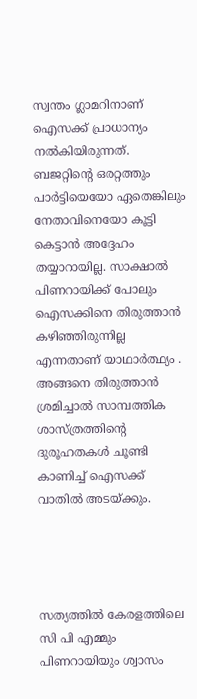സ്വന്തം ഗ്ലാമറിനാണ് ഐസക്ക് പ്രാധാന്യം നല്‍കിയിരുന്നത്. ബജറ്റിന്റെ ഒരറ്റത്തും പാര്‍ട്ടിയെയോ ഏതെങ്കിലും നേതാവിനെയോ കൂട്ടി കെട്ടാന്‍ അദ്ദേഹം തയ്യാറായില്ല. സാക്ഷാല്‍ പിണറായിക്ക് പോലും ഐസക്കിനെ തിരുത്താന്‍ കഴിഞ്ഞിരുന്നില്ല എന്നതാണ് യാഥാര്‍ത്ഥ്യം . അങ്ങനെ തിരുത്താന്‍ ശ്രമിച്ചാല്‍ സാമ്പത്തിക ശാസ്ത്രത്തിന്റെ ദുരൂഹതകള്‍ ചൂണ്ടി കാണിച്ച് ഐസക്ക് വാതില്‍ അടയ്ക്കും.




സത്യത്തില്‍ കേരളത്തിലെ സി പി എമ്മും പിണറായിയും ശ്വാസം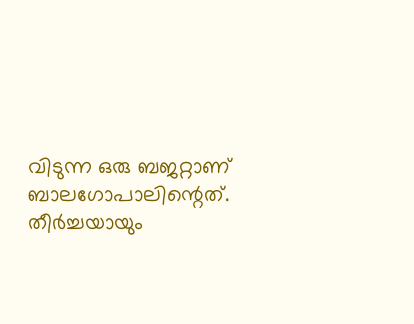വിടുന്ന ഒരു ബജറ്റാണ് ബാലഗോപാലിന്റെത്. തീര്‍ച്ചയായും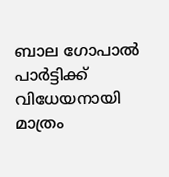ബാല ഗോപാല്‍ പാര്‍ട്ടിക്ക് വിധേയനായി മാത്രം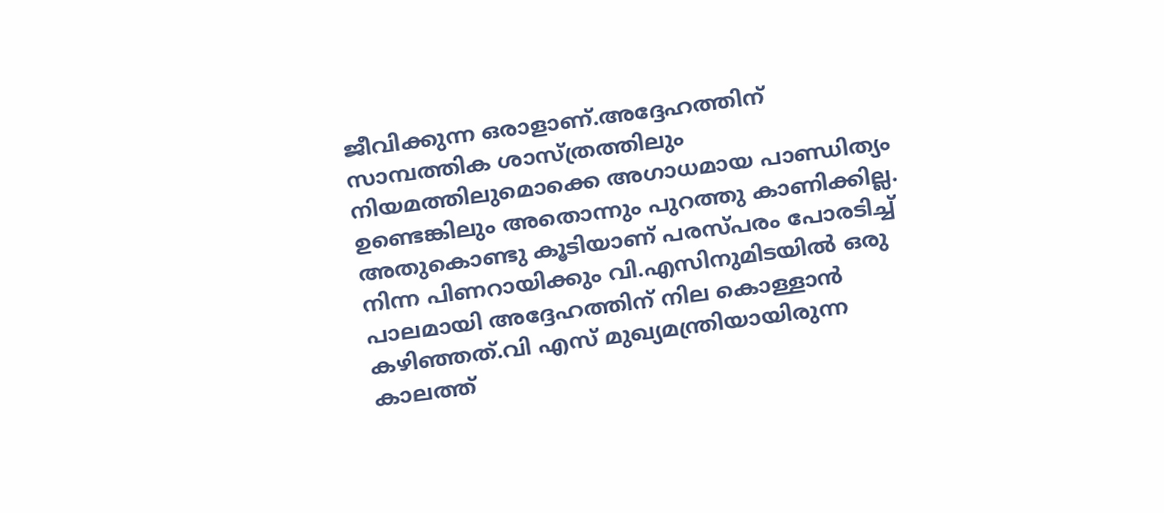ജീവിക്കുന്ന ഒരാളാണ്.അദ്ദേഹത്തിന് സാമ്പത്തിക ശാസ്ത്രത്തിലും നിയമത്തിലുമൊക്കെ അഗാധമായ പാണ്ഡിത്യം ഉണ്ടെങ്കിലും അതൊന്നും പുറത്തു കാണിക്കില്ല. അതുകൊണ്ടു കൂടിയാണ് പരസ്പരം പോരടിച്ച് നിന്ന പിണറായിക്കും വി.എസിനുമിടയില്‍ ഒരു പാലമായി അദ്ദേഹത്തിന് നില കൊള്ളാന്‍ കഴിഞ്ഞത്.വി എസ് മുഖ്യമന്ത്രിയായിരുന്ന കാലത്ത്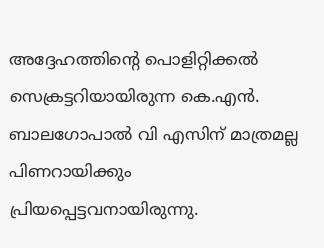അദ്ദേഹത്തിന്റെ പൊളിറ്റിക്കല്‍ സെക്രട്ടറിയായിരുന്ന കെ.എന്‍. ബാലഗോപാല്‍ വി എസിന് മാത്രമല്ല പിണറായിക്കും പ്രിയപ്പെട്ടവനായിരുന്നു.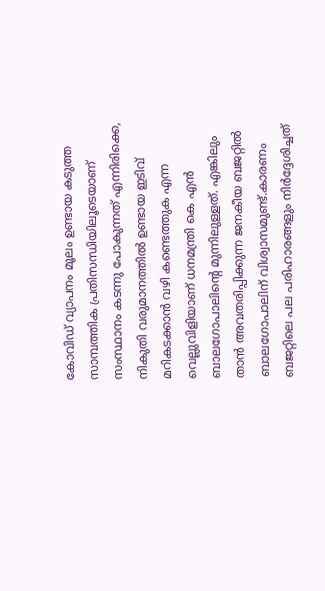കോവിഡ് വ്യാപനം മൂലം ഉണ്ടായ കടുത്ത സാമ്പത്തിക പ്രതിസന്ധിയിലൂടെയാണ് സംസ്ഥാനം കടന്നു പോകുന്നത് എന്നിരിക്കെ, നികുതി വരുമാനത്തില്‍ ഉണ്ടായ ഇടിവ് മറികടക്കാന്‍ വഴി കണ്ടെത്തുക എന്ന വെല്ലുവിളിയാണ് ധനമന്ത്രി കെ എന്‍ ബാലഗോപാലിന്റെ മുന്നിലുള്ളത്. എങ്കിലും താന്‍ അവതരിപ്പിക്കുന്ന ജനകീയ ബജറ്റില്‍ ബാലഗോപാലിന് വിശ്വാസമുണ്ട്.കാരണം ബജറ്റിലെ പല പരിഹാരങ്ങളും നിര്‍ദ്ദേശിച്ചത്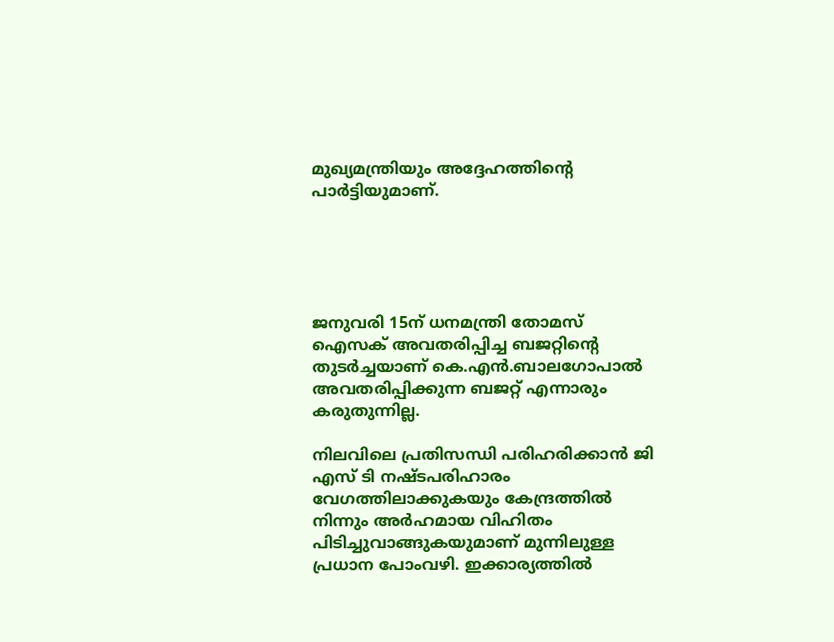മുഖ്യമന്ത്രിയും അദ്ദേഹത്തിന്റെ പാര്‍ട്ടിയുമാണ്.





ജനുവരി 15ന് ധനമന്ത്രി തോമസ് ഐസക് അവതരിപ്പിച്ച ബജറ്റിന്റെ തുടര്‍ച്ചയാണ് കെ.എന്‍.ബാലഗോപാല്‍ അവതരിപ്പിക്കുന്ന ബജറ്റ് എന്നാരും കരുതുന്നില്ല.

നിലവിലെ പ്രതിസന്ധി പരിഹരിക്കാന്‍ ജി എസ് ടി നഷ്ടപരിഹാരം വേഗത്തിലാക്കുകയും കേന്ദ്രത്തില്‍ നിന്നും അര്‍ഹമായ വിഹിതം പിടിച്ചുവാങ്ങുകയുമാണ് മുന്നിലുള്ള പ്രധാന പോംവഴി. ഇക്കാര്യത്തില്‍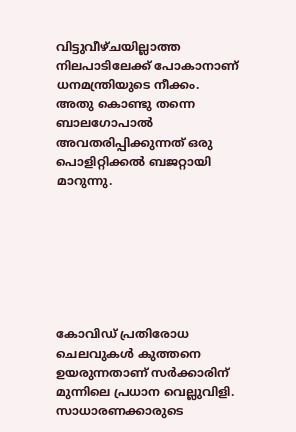വിട്ടുവീഴ്ചയില്ലാത്ത നിലപാടിലേക്ക് പോകാനാണ് ധനമന്ത്രിയുടെ നീക്കം. അതു കൊണ്ടു തന്നെ ബാലഗോപാല്‍ അവതരിപ്പിക്കുന്നത് ഒരു പൊളിറ്റിക്കല്‍ ബജറ്റായി മാറുന്നു.







കോവിഡ് പ്രതിരോധ ചെലവുകള്‍ കുത്തനെ ഉയരുന്നതാണ് സര്‍ക്കാരിന് മുന്നിലെ പ്രധാന വെല്ലുവിളി. സാധാരണക്കാരുടെ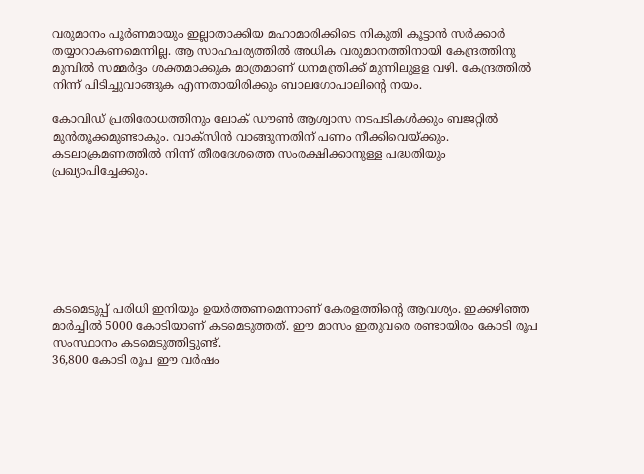വരുമാനം പൂര്‍ണമായും ഇല്ലാതാക്കിയ മഹാമാരിക്കിടെ നികുതി കൂട്ടാന്‍ സര്‍ക്കാര്‍ തയ്യാറാകണമെന്നില്ല. ആ സാഹചര്യത്തില്‍ അധിക വരുമാനത്തിനായി കേന്ദ്രത്തിനു മുമ്പില്‍ സമ്മര്‍ദ്ദം ശക്തമാക്കുക മാത്രമാണ് ധനമന്ത്രിക്ക് മുന്നിലുളള വഴി. കേന്ദ്രത്തില്‍ നിന്ന് പിടിച്ചുവാങ്ങുക എന്നതായിരിക്കും ബാലഗോപാലിന്റെ നയം.

കോവിഡ് പ്രതിരോധത്തിനും ലോക് ഡൗണ്‍ ആശ്വാസ നടപടികള്‍ക്കും ബജറ്റില്‍ മുന്‍തൂക്കമുണ്ടാകും. വാക്‌സിന്‍ വാങ്ങുന്നതിന് പണം നീക്കിവെയ്ക്കും. കടലാക്രമണത്തില്‍ നിന്ന് തീരദേശത്തെ സംരക്ഷിക്കാനുള്ള പദ്ധതിയും പ്രഖ്യാപിച്ചേക്കും.







കടമെടുപ്പ് പരിധി ഇനിയും ഉയര്‍ത്തണമെന്നാണ് കേരളത്തിന്റെ ആവശ്യം. ഇക്കഴിഞ്ഞ മാര്‍ച്ചില്‍ 5000 കോടിയാണ് കടമെടുത്തത്. ഈ മാസം ഇതുവരെ രണ്ടായിരം കോടി രൂപ സംസ്ഥാനം കടമെടുത്തിട്ടുണ്ട്.
36,800 കോടി രൂപ ഈ വര്‍ഷം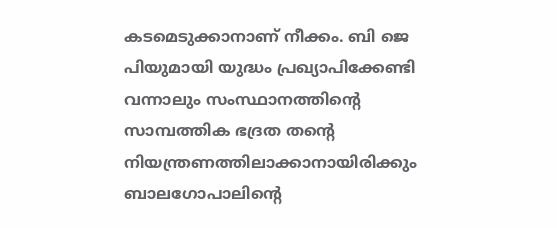കടമെടുക്കാനാണ് നീക്കം. ബി ജെ പിയുമായി യുദ്ധം പ്രഖ്യാപിക്കേണ്ടി വന്നാലും സംസ്ഥാനത്തിന്റെ സാമ്പത്തിക ഭദ്രത തന്റെ നിയന്ത്രണത്തിലാക്കാനായിരിക്കും ബാലഗോപാലിന്റെ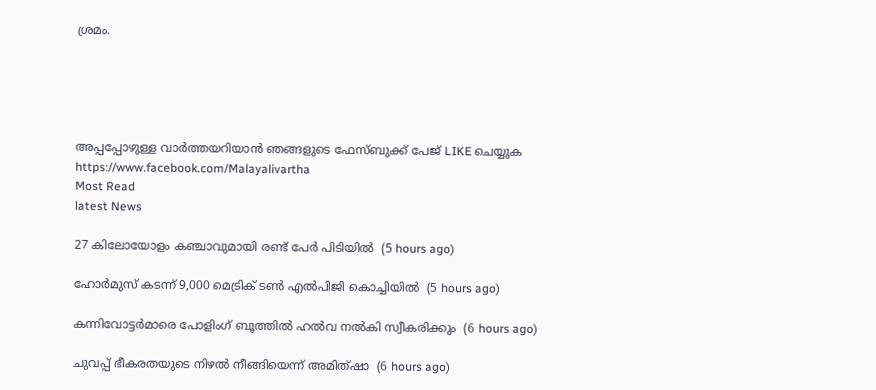ശ്രമം.





അപ്പപ്പോഴുള്ള വാര്‍ത്തയറിയാന്‍ ഞങ്ങളുടെ ഫേസ്‌ബുക്ക്‌ പേജ് LIKE ചെയ്യുക
https://www.facebook.com/Malayalivartha
Most Read
latest News

27 കിലോയോളം കഞ്ചാവുമായി രണ്ട് പേര്‍ പിടിയില്‍  (5 hours ago)

ഹോര്‍മുസ് കടന്ന് 9,000 മെട്രിക് ടണ്‍ എല്‍പിജി കൊച്ചിയില്‍  (5 hours ago)

കന്നിവോട്ടര്‍മാരെ പോളിംഗ് ബൂത്തില്‍ ഹല്‍വ നല്‍കി സ്വീകരിക്കും  (6 hours ago)

ചുവപ്പ് ഭീകരതയുടെ നിഴല്‍ നീങ്ങിയെന്ന് അമിത്ഷാ  (6 hours ago)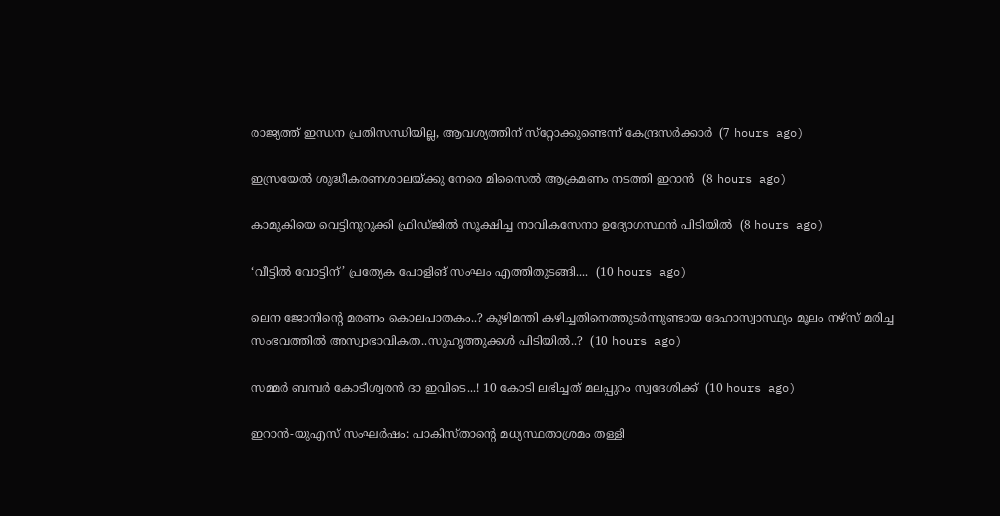രാജ്യത്ത് ഇന്ധന പ്രതിസന്ധിയില്ല, ആവശ്യത്തിന് സ്‌റ്റോക്കുണ്ടെന്ന് കേന്ദ്രസര്‍ക്കാര്‍  (7 hours ago)

ഇസ്രയേല്‍ ശുദ്ധീകരണശാലയ്ക്കു നേരെ മിസൈല്‍ ആക്രമണം നടത്തി ഇറാന്‍  (8 hours ago)

കാമുകിയെ വെട്ടിനുറുക്കി ഫ്രിഡ്ജില്‍ സൂക്ഷിച്ച നാവികസേനാ ഉദ്യോഗസ്ഥന്‍ പിടിയില്‍  (8 hours ago)

‘വീട്ടിൽ വോട്ടിന്’ പ്രത്യേക പോളിങ് സംഘം എത്തിതുടങ്ങി....  (10 hours ago)

ലെന ജോനിന്റെ മരണം കൊലപാതകം..? കുഴിമന്തി കഴിച്ചതിനെത്തുടര്‍ന്നുണ്ടായ ദേഹാസ്വാസ്ഥ്യം മൂലം നഴ്സ് മരിച്ച സംഭവത്തില്‍ അസ്വാഭാവികത..സുഹൃത്തുക്കൾ പിടിയിൽ..?  (10 hours ago)

സമ്മർ ബമ്പർ കോടീശ്വരൻ ദാ ഇവിടെ...! 10 കോടി ലഭിച്ചത് മലപ്പുറം സ്വദേശിക്ക്  (10 hours ago)

ഇറാൻ-യുഎസ് സംഘർഷം: പാകിസ്താന്റെ മധ്യസ്ഥതാശ്രമം തള്ളി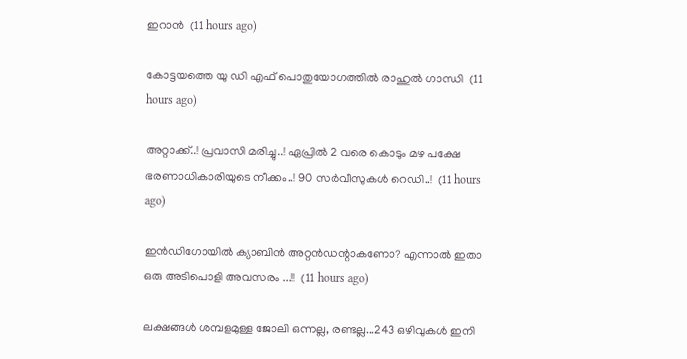ഇറാൻ  (11 hours ago)

കോട്ടയത്തെ യു ഡി എഫ് പൊതുയോഗത്തിൽ രാഹുൽ ഗാന്ധി  (11 hours ago)

അറ്റാക്ക്..! പ്രവാസി മരിച്ചു..! ഏപ്രിൽ 2 വരെ കൊടും മഴ പക്ഷേ ഭരണാധികാരിയുടെ നീക്കം..! 90 സർവീസുകൾ റെഡി..!  (11 hours ago)

ഇന്‍ഡിഗോയില്‍ ക്യാബിന്‍ അറ്റന്‍ഡന്റാകണോ? എന്നാൽ ഇതാ ഒരു അടിപൊളി അവസരം ...!!  (11 hours ago)

ലക്ഷങ്ങൾ ശമ്പളമുള്ള ജോലി ഒന്നല്ല, രണ്ടല്ല...243 ഒഴിവുകൾ ഇനി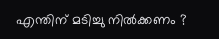എന്തിന് മടിച്ചു നിൽക്കണം ?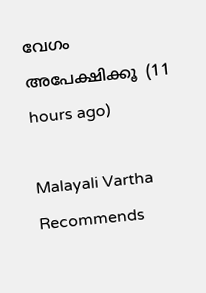വേഗം അപേക്ഷിക്കൂ  (11 hours ago)

Malayali Vartha Recommends